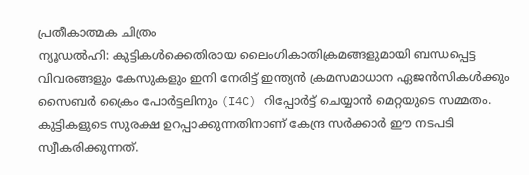പ്രതീകാത്മക ചിത്രം
ന്യൂഡൽഹി: കുട്ടികൾക്കെതിരായ ലൈംഗികാതിക്രമങ്ങളുമായി ബന്ധപ്പെട്ട വിവരങ്ങളും കേസുകളും ഇനി നേരിട്ട് ഇന്ത്യൻ ക്രമസമാധാന ഏജൻസികൾക്കും സൈബർ ക്രൈം പോർട്ടലിനും (I4C) റിപ്പോർട്ട് ചെയ്യാൻ മെറ്റയുടെ സമ്മതം. കുട്ടികളുടെ സുരക്ഷ ഉറപ്പാക്കുന്നതിനാണ് കേന്ദ്ര സർക്കാർ ഈ നടപടി സ്വീകരിക്കുന്നത്.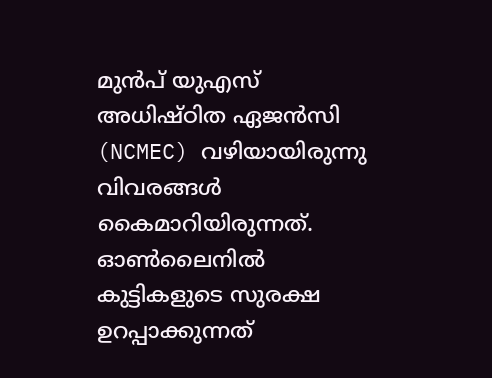മുൻപ് യുഎസ് അധിഷ്ഠിത ഏജൻസി (NCMEC) വഴിയായിരുന്നു വിവരങ്ങൾ കൈമാറിയിരുന്നത്. ഓൺലൈനിൽ കുട്ടികളുടെ സുരക്ഷ ഉറപ്പാക്കുന്നത്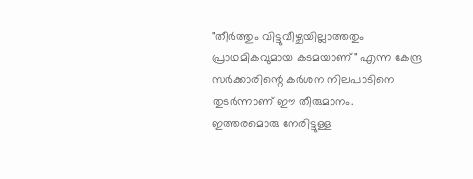"തീർത്തും വിട്ടുവീഴ്ചയില്ലാത്തതും പ്രാഥമികവുമായ കടമയാണ്" എന്ന കേന്ദ്ര സർക്കാരിന്റെ കർശന നിലപാടിനെ തുടർന്നാണ് ഈ തീരുമാനം.
ഇത്തരമൊരു നേരിട്ടുള്ള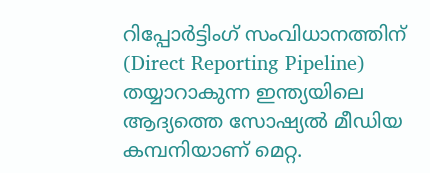റിപ്പോർട്ടിംഗ് സംവിധാനത്തിന് (Direct Reporting Pipeline) തയ്യാറാകുന്ന ഇന്ത്യയിലെ ആദ്യത്തെ സോഷ്യൽ മീഡിയ കമ്പനിയാണ് മെറ്റ.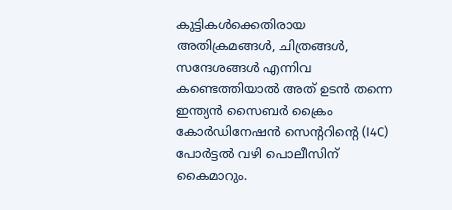കുട്ടികൾക്കെതിരായ അതിക്രമങ്ങൾ, ചിത്രങ്ങൾ, സന്ദേശങ്ങൾ എന്നിവ കണ്ടെത്തിയാൽ അത് ഉടൻ തന്നെ ഇന്ത്യൻ സൈബർ ക്രൈം കോർഡിനേഷൻ സെന്ററിന്റെ (I4C) പോർട്ടൽ വഴി പൊലീസിന് കൈമാറും.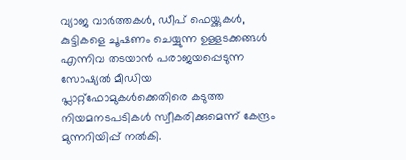വ്യാജ വാർത്തകൾ, ഡീപ് ഫെയ്ക്കുകൾ, കുട്ടികളെ ചൂഷണം ചെയ്യുന്ന ഉള്ളടക്കങ്ങൾ എന്നിവ തടയാൻ പരാജയപ്പെടുന്ന സോഷ്യൽ മീഡിയ പ്ലാറ്റ്ഫോമുകൾക്കെതിരെ കടുത്ത നിയമനടപടികൾ സ്വീകരിക്കുമെന്ന് കേന്ദ്രം മുന്നറിയിപ്പ് നൽകി.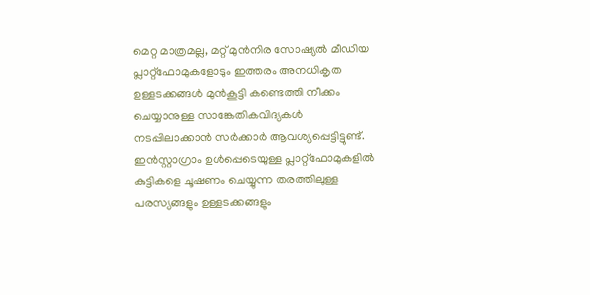മെറ്റ മാത്രമല്ല, മറ്റ് മുൻനിര സോഷ്യൽ മീഡിയ പ്ലാറ്റ്ഫോമുകളോടും ഇത്തരം അനധികൃത ഉള്ളടക്കങ്ങൾ മുൻകൂട്ടി കണ്ടെത്തി നീക്കം ചെയ്യാനുള്ള സാങ്കേതികവിദ്യകൾ നടപ്പിലാക്കാൻ സർക്കാർ ആവശ്യപ്പെട്ടിട്ടുണ്ട്.
ഇൻസ്റ്റാഗ്രാം ഉൾപ്പെടെയുള്ള പ്ലാറ്റ്ഫോമുകളിൽ കുട്ടികളെ ചൂഷണം ചെയ്യുന്ന തരത്തിലുള്ള പരസ്യങ്ങളും ഉള്ളടക്കങ്ങളും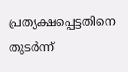പ്രത്യക്ഷപ്പെട്ടതിനെ തുടർന്ന്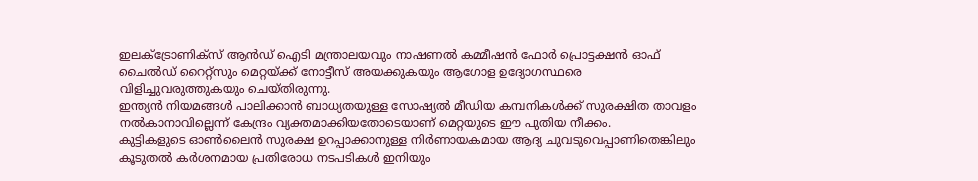ഇലക്ട്രോണിക്സ് ആൻഡ് ഐടി മന്ത്രാലയവും നാഷണൽ കമ്മീഷൻ ഫോർ പ്രൊട്ടക്ഷൻ ഓഫ് ചൈൽഡ് റൈറ്റ്സും മെറ്റയ്ക്ക് നോട്ടീസ് അയക്കുകയും ആഗോള ഉദ്യോഗസ്ഥരെ വിളിച്ചുവരുത്തുകയും ചെയ്തിരുന്നു.
ഇന്ത്യൻ നിയമങ്ങൾ പാലിക്കാൻ ബാധ്യതയുള്ള സോഷ്യൽ മീഡിയ കമ്പനികൾക്ക് സുരക്ഷിത താവളം നൽകാനാവില്ലെന്ന് കേന്ദ്രം വ്യക്തമാക്കിയതോടെയാണ് മെറ്റയുടെ ഈ പുതിയ നീക്കം.
കുട്ടികളുടെ ഓൺലൈൻ സുരക്ഷ ഉറപ്പാക്കാനുള്ള നിർണായകമായ ആദ്യ ചുവടുവെപ്പാണിതെങ്കിലും കൂടുതൽ കർശനമായ പ്രതിരോധ നടപടികൾ ഇനിയും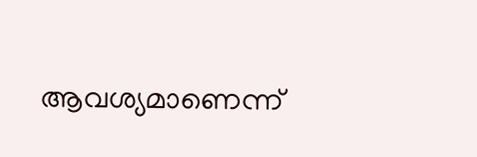ആവശ്യമാണെന്ന്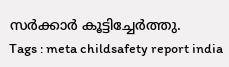സർക്കാർ കൂട്ടിച്ചേർത്തു.
Tags : meta childsafety report india